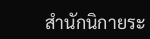สำนักนิกายระ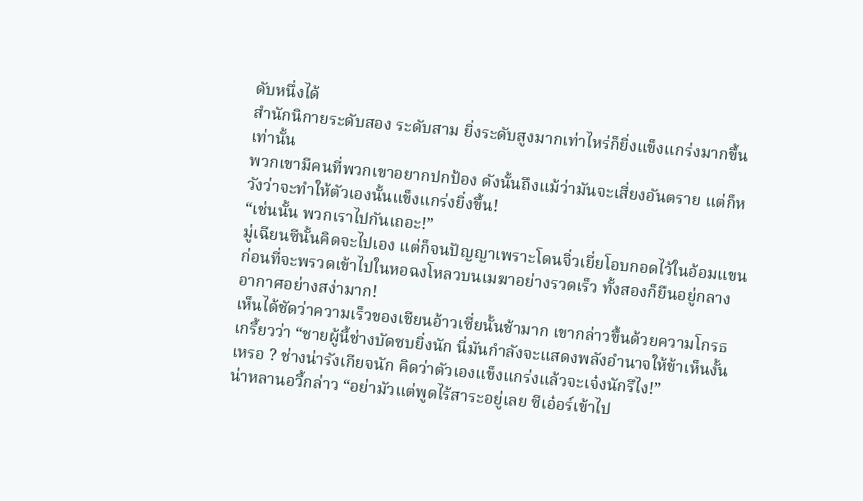ดับหนึ่งได้
สำนักนิกายระดับสอง ระดับสาม ยิ่งระดับสูงมากเท่าไหร่ก็ยิ่งแข็งแกร่งมากขึ้นเท่านั้น
พวกเขามีคนที่พวกเขาอยากปกป้อง ดังนั้นถึงแม้ว่ามันจะเสี่ยงอันตราย แต่ก็หวังว่าจะทำให้ตัวเองนั้นแข็งแกร่งยิ่งขึ้น!
“เช่นนั้น พวกเราไปกันเถอะ!”
มู่เฉียนซีนั้นคิดจะไปเอง แต่ก็จนปัญญาเพราะโดนจิ่วเยี่ยโอบกอดไว้ในอ้อมแขน ก่อนที่จะพรวดเข้าไปในหอฉงโหลวบนเมฆาอย่างรวดเร็ว ทั้งสองก็ยืนอยู่กลางอากาศอย่างสง่ามาก!
เห็นได้ชัดว่าความเร็วของเชียนอ้าวเซี่ยนั้นช้ามาก เขากล่าวขึ้นด้วยความโกรธเกรี้ยวว่า “ชายผู้นี้ช่างบัดซบยิ่งนัก นี่มันกำลังจะแสดงพลังอำนาจให้ข้าเห็นงั้นเหรอ ? ช่างน่ารังเกียจนัก คิดว่าตัวเองแข็งแกร่งแล้วจะเจ๋งนักรึไง!”
น่าหลานอวี้กล่าว “อย่ามัวแต่พูดไร้สาระอยู่เลย ซีเอ๋อร์เข้าไป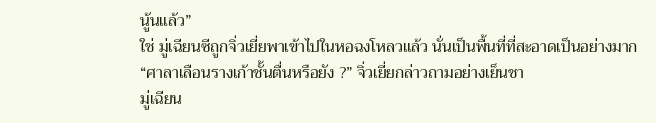นู้นแล้ว”
ใช่ มู่เฉียนซีถูกจิ่วเยี่ยพาเข้าไปในหอฉงโหลวแล้ว นั่นเป็นพื้นที่ที่สะอาดเป็นอย่างมาก
“ศาลาเลือนรางเก้าชั้นตื่นหรือยัง ?” จิ่วเยี่ยกล่าวถามอย่างเย็นชา
มู่เฉียน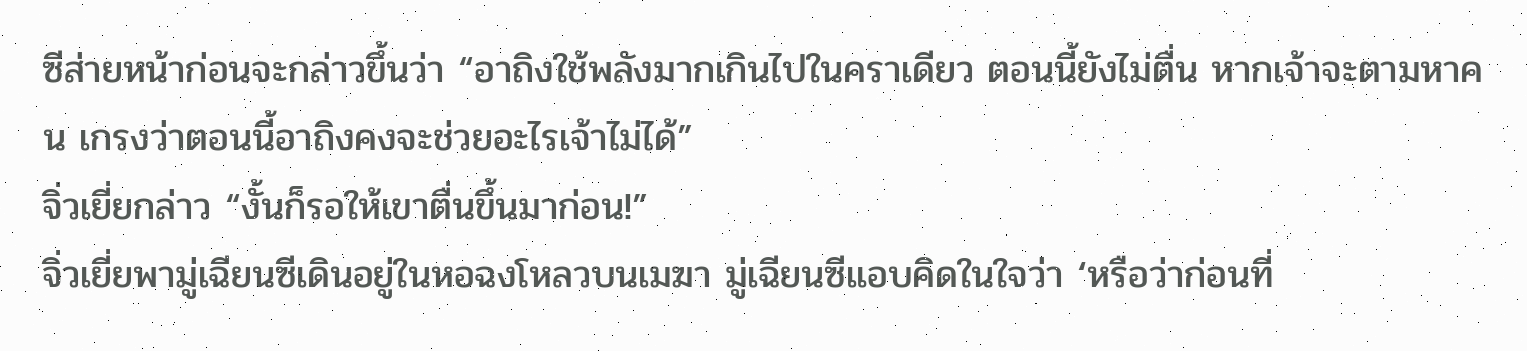ซีส่ายหน้าก่อนจะกล่าวขึ้นว่า “อาถิงใช้พลังมากเกินไปในคราเดียว ตอนนี้ยังไม่ตื่น หากเจ้าจะตามหาคน เกรงว่าตอนนี้อาถิงคงจะช่วยอะไรเจ้าไม่ได้”
จิ่วเยี่ยกล่าว “งั้นก็รอให้เขาตื่นขึ้นมาก่อน!”
จิ่วเยี่ยพามู่เฉียนซีเดินอยู่ในหอฉงโหลวบนเมฆา มู่เฉียนซีแอบคิดในใจว่า ‘หรือว่าก่อนที่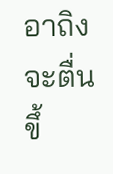อาถิงจะตื่นขึ้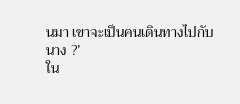นมา เขาจะเป็นคนเดินทางไปกับนาง ?’
ใน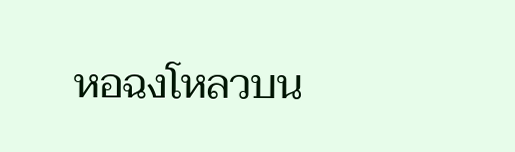หอฉงโหลวบน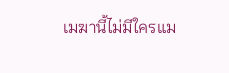เมฆานี้ไม่มีใครแม